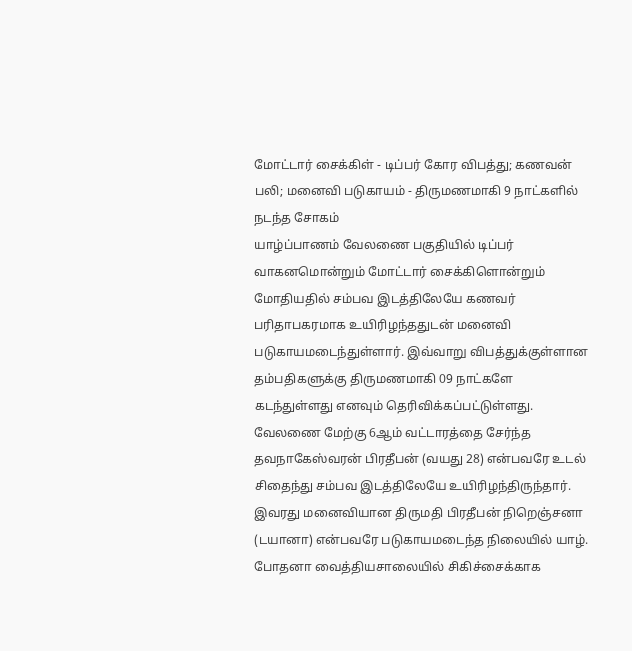மோட்டார் சைக்கிள் - டிப்பர் கோர விபத்து; கணவன் பலி; மனைவி படுகாயம் - திருமணமாகி 9 நாட்களில் நடந்த சோகம்
யாழ்ப்பாணம் வேலணை பகுதியில் டிப்பர் வாகனமொன்றும் மோட்டார் சைக்கிளொன்றும் மோதியதில் சம்பவ இடத்திலேயே கணவர் பரிதாபகரமாக உயிரிழந்ததுடன் மனைவி படுகாயமடைந்துள்ளார். இவ்வாறு விபத்துக்குள்ளான தம்பதிகளுக்கு திருமணமாகி 09 நாட்களே கடந்துள்ளது எனவும் தெரிவிக்கப்பட்டுள்ளது.
வேலணை மேற்கு 6ஆம் வட்டாரத்தை சேர்ந்த தவநாகேஸ்வரன் பிரதீபன் (வயது 28) என்பவரே உடல் சிதைந்து சம்பவ இடத்திலேயே உயிரிழந்திருந்தார். இவரது மனைவியான திருமதி பிரதீபன் நிறெஞ்சனா (டயானா) என்பவரே படுகாயமடைந்த நிலையில் யாழ். போதனா வைத்தியசாலையில் சிகிச்சைக்காக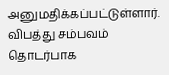அனுமதிக்கப்பட்டுள்ளார்.
விபத்து சம்பவம் தொடர்பாக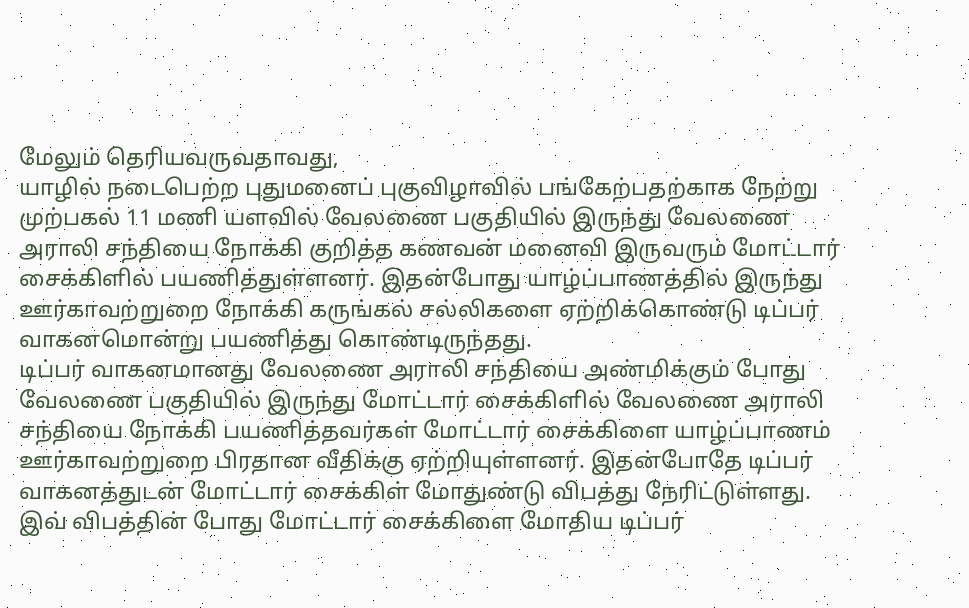மேலும் தெரியவருவதாவது,
யாழில் நடைபெற்ற புதுமனைப் புகுவிழாவில் பங்கேற்பதற்காக நேற்று முற்பகல் 11 மணி யளவில் வேலணை பகுதியில் இருந்து வேலணை அராலி சந்தியை நோக்கி குறித்த கணவன் மனைவி இருவரும் மோட்டார் சைக்கிளில் பயணித்துள்ளனர். இதன்போது யாழ்ப்பாணத்தில் இருந்து ஊர்காவற்றுறை நோக்கி கருங்கல் சல்லிகளை ஏற்றிக்கொண்டு டிப்பர் வாகனமொன்று பயணித்து கொண்டிருந்தது.
டிப்பர் வாகனமானது வேலணை அராலி சந்தியை அண்மிக்கும் போது வேலணை பகுதியில் இருந்து மோட்டார் சைக்கிளில் வேலணை அராலி சந்தியை நோக்கி பயணித்தவர்கள் மோட்டார் சைக்கிளை யாழ்ப்பாணம் ஊர்காவற்றுறை பிரதான வீதிக்கு ஏற்றியுள்ளனர். இதன்போதே டிப்பர் வாகனத்துடன் மோட்டார் சைக்கிள் மோதுண்டு விபத்து நேரிட்டுள்ளது.
இவ் விபத்தின் போது மோட்டார் சைக்கிளை மோதிய டிப்பர்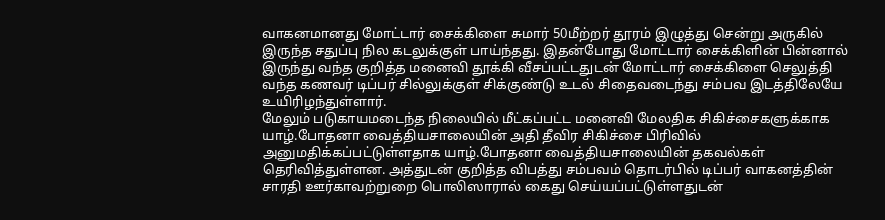வாகனமானது மோட்டார் சைக்கிளை சுமார் 50மீற்றர் தூரம் இழுத்து சென்று அருகில் இருந்த சதுப்பு நில கடலுக்குள் பாய்ந்தது. இதன்போது மோட்டார் சைக்கிளின் பின்னால் இருந்து வந்த குறித்த மனைவி தூக்கி வீசப்பட்டதுடன் மோட்டார் சைக்கிளை செலுத்தி வந்த கணவர் டிப்பர் சில்லுக்குள் சிக்குண்டு உடல் சிதைவடைந்து சம்பவ இடத்திலேயே உயிரிழந்துள்ளார்.
மேலும் படுகாயமடைந்த நிலையில் மீட்கப்பட்ட மனைவி மேலதிக சிகிச்சைகளுக்காக யாழ்.போதனா வைத்தியசாலையின் அதி தீவிர சிகிச்சை பிரிவில் அனுமதிக்கப்பட்டுள்ளதாக யாழ்.போதனா வைத்தியசாலையின் தகவல்கள் தெரிவித்துள்ளன. அத்துடன் குறித்த விபத்து சம்பவம் தொடர்பில் டிப்பர் வாகனத்தின் சாரதி ஊர்காவற்றுறை பொலிஸாரால் கைது செய்யப்பட்டுள்ளதுடன்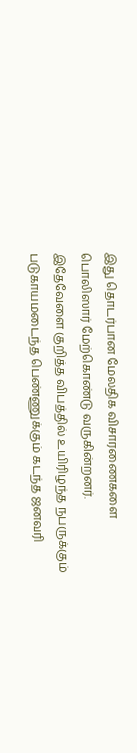இது தொடர்பான மேலதிக விசாரணைகளை பொலிஸார் மேற்கொண்டு வருகின்றனர்.
இதேவேளை குறித்த விபத்தில் உயிரிழந்த நபருக்கும் படுகாயமடைந்த பெண்ணுக்கும் கடந்த ஜனவரி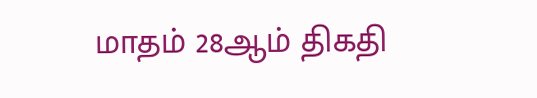மாதம் 28ஆம் திகதி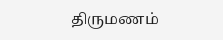திருமணம்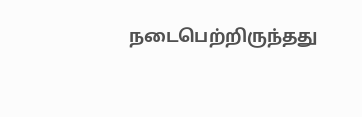நடைபெற்றிருந்தது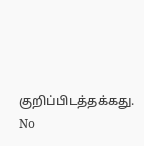குறிப்பிடத்தக்கது.
No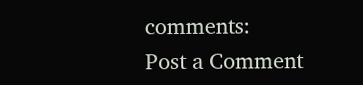comments:
Post a Comment